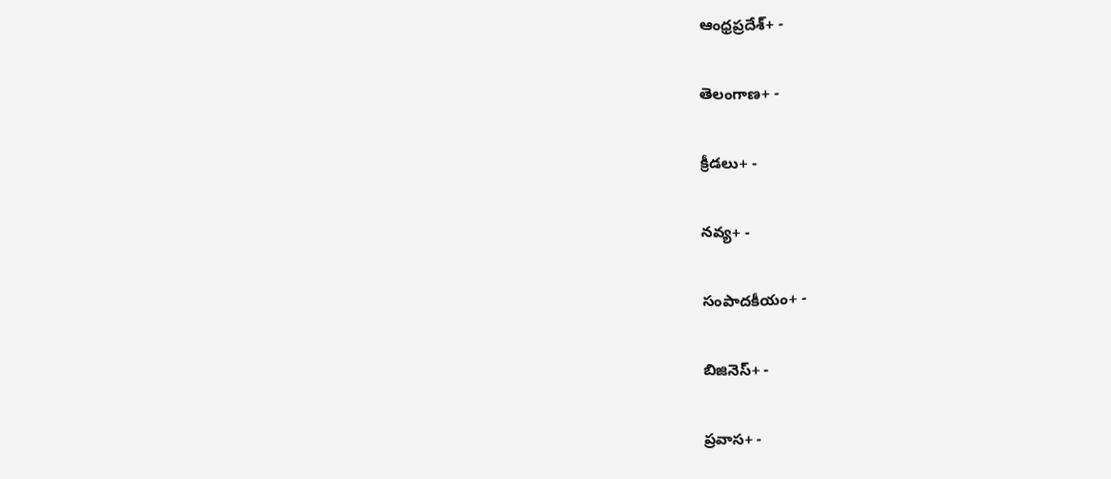ఆంధ్రప్రదేశ్+ -

తెలంగాణ+ -

క్రీడలు+ -

నవ్య+ -

సంపాదకీయం+ -

బిజినెస్+ -

ప్రవాస+ -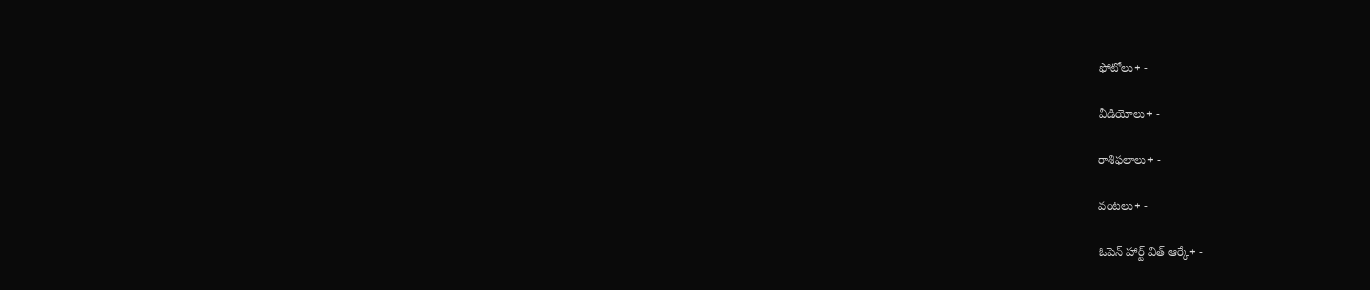ఫోటోలు+ -

వీడియోలు+ -

రాశిఫలాలు+ -

వంటలు+ -

ఓపెన్ హార్ట్ విత్ ఆర్కే+ -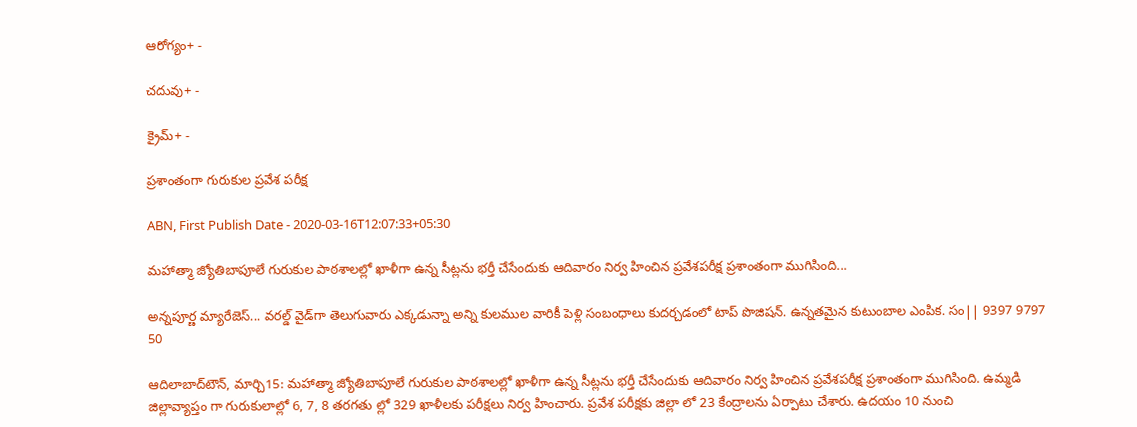ఆరోగ్యం+ -

చదువు+ -

క్రైమ్+ -

ప్రశాంతంగా గురుకుల ప్రవేశ పరీక్ష

ABN, First Publish Date - 2020-03-16T12:07:33+05:30

మహాత్మా జ్యోతిబాపూలే గురుకుల పాఠశాలల్లో ఖాళీగా ఉన్న సీట్లను భర్తీ చేసేందుకు ఆదివారం నిర్వ హించిన ప్రవేశపరీక్ష ప్రశాంతంగా ముగిసింది...

అన్నపూర్ణ మ్యారేజెస్... వరల్డ్ వైడ్‌గా తెలుగువారు ఎక్కడున్నా అన్ని కులముల వారికీ పెళ్లి సంబంధాలు కుదర్చడంలో టాప్ పొజిషన్. ఉన్నతమైన కుటుంబాల ఎంపిక. సం|| 9397 9797 50

ఆదిలాబాద్‌టౌన్‌, మార్చి15: మహాత్మా జ్యోతిబాపూలే గురుకుల పాఠశాలల్లో ఖాళీగా ఉన్న సీట్లను భర్తీ చేసేందుకు ఆదివారం నిర్వ హించిన ప్రవేశపరీక్ష ప్రశాంతంగా ముగిసింది. ఉమ్మడి జిల్లావ్యాప్తం గా గురుకులాల్లో 6, 7, 8 తరగతు ల్లో 329 ఖాళీలకు పరీక్షలు నిర్వ హించారు. ప్రవేశ పరీక్షకు జిల్లా లో 23 కేంద్రాలను ఏర్పాటు చేశారు. ఉదయం 10 నుంచి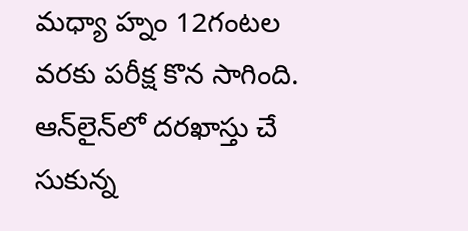మధ్యా హ్నం 12గంటల వరకు పరీక్ష కొన సాగింది. ఆన్‌లైన్‌లో దరఖాస్తు చే సుకున్న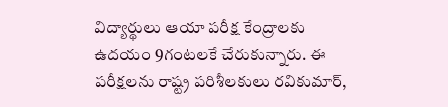విద్యార్థులు ఆయా పరీక్ష కేంద్రాలకు ఉదయం 9గంటలకే చేరుకున్నారు. ఈ పరీక్షలను రాష్ట్ర పరిశీలకులు రవికుమార్‌,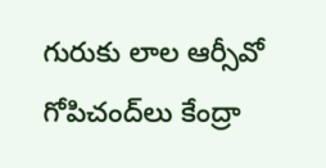గురుకు లాల ఆర్సీవో గోపిచంద్‌లు కేంద్రా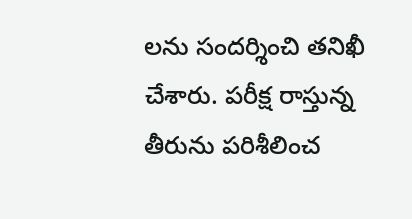లను సందర్శించి తనిఖీ చేశారు. పరీక్ష రాస్తున్న తీరును పరిశీలించ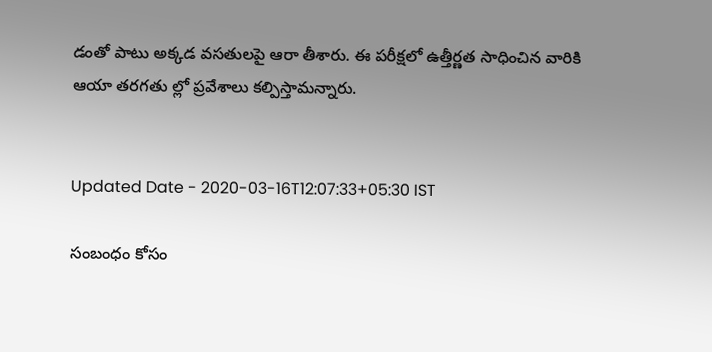డంతో పాటు అక్కడ వసతులపై ఆరా తీశారు. ఈ పరీక్షలో ఉత్తీర్ణత సాధించిన వారికి ఆయా తరగతు ల్లో ప్రవేశాలు కల్పిస్తామన్నారు.


Updated Date - 2020-03-16T12:07:33+05:30 IST

సంబంధం కోసం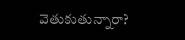వెతుకుతున్నారా?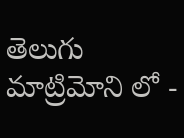తెలుగు మాట్రిమోని లో -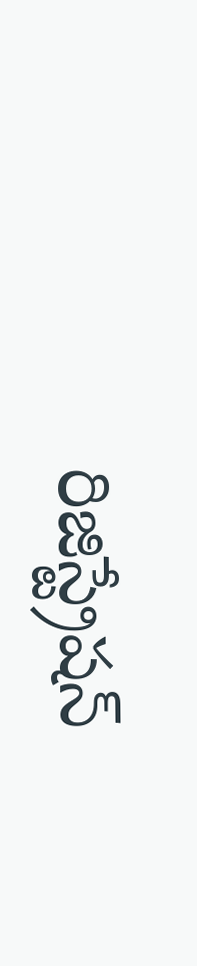రిజిస్ట్రేషన్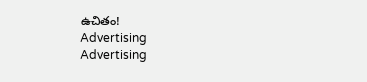ఉచితం!
Advertising
Advertising